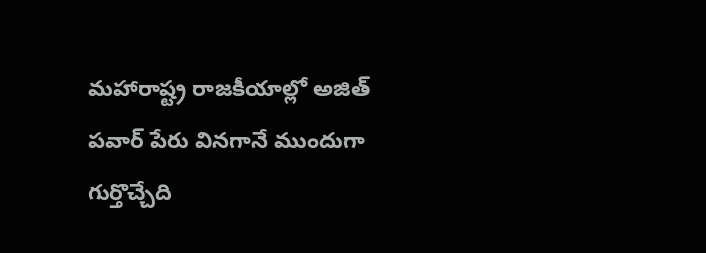మహారాష్ట్ర రాజకీయాల్లో అజిత్ పవార్ పేరు వినగానే ముందుగా గుర్తొచ్చేది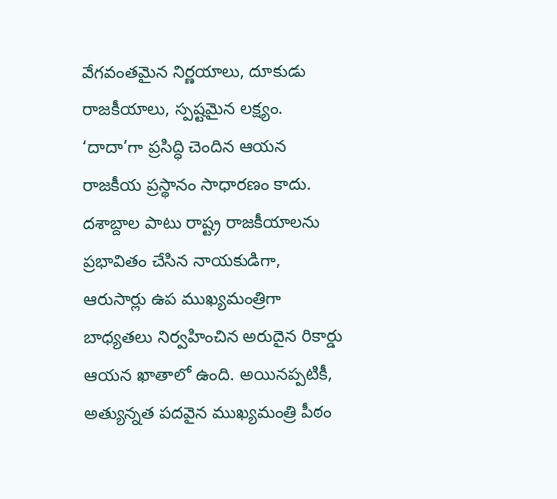వేగవంతమైన నిర్ణయాలు, దూకుడు రాజకీయాలు, స్పష్టమైన లక్ష్యం. ‘దాదా’గా ప్రసిద్ధి చెందిన ఆయన రాజకీయ ప్రస్థానం సాధారణం కాదు. దశాబ్దాల పాటు రాష్ట్ర రాజకీయాలను ప్రభావితం చేసిన నాయకుడిగా, ఆరుసార్లు ఉప ముఖ్యమంత్రిగా బాధ్యతలు నిర్వహించిన అరుదైన రికార్డు ఆయన ఖాతాలో ఉంది. అయినప్పటికీ, అత్యున్నత పదవైన ముఖ్యమంత్రి పీఠం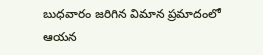బుధవారం జరిగిన విమాన ప్రమాదంలో ఆయన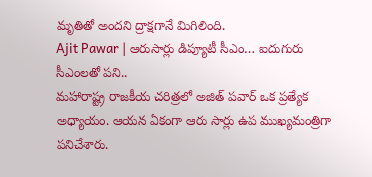మృతితో అందని ద్రాక్షగానే మిగిలింది.
Ajit Pawar | ఆరుసార్లు డిప్యూటీ సీఎం… ఐదుగురు సీఎంలతో పని..
మహారాష్ట్ర రాజకీయ చరిత్రలో అజిత్ పవార్ ఒక ప్రత్యేక అధ్యాయం. ఆయన ఏకంగా ఆరు సార్లు ఉప ముఖ్యమంత్రిగా పనిచేశారు.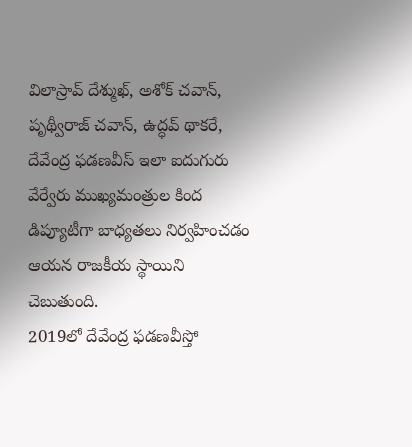విలాస్రావ్ దేశ్ముఖ్, అశోక్ చవాన్, పృథ్వీరాజ్ చవాన్, ఉద్ధవ్ థాకరే, దేవేంద్ర ఫడణవీస్ ఇలా ఐదుగురు వేర్వేరు ముఖ్యమంత్రుల కింద డిప్యూటీగా బాధ్యతలు నిర్వహించడం ఆయన రాజకీయ స్థాయిని చెబుతుంది.
2019లో దేవేంద్ర ఫడణవీస్తో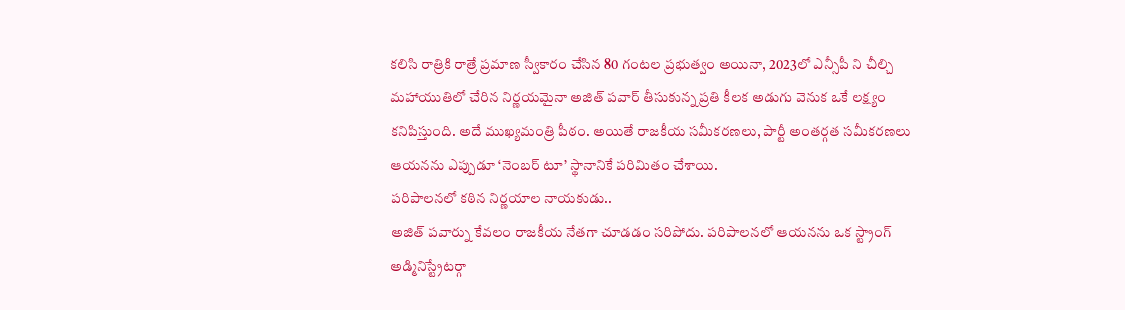కలిసి రాత్రికి రాత్రే ప్రమాణ స్వీకారం చేసిన 80 గంటల ప్రభుత్వం అయినా, 2023లో ఎన్సీపీ ని చీల్చి మహాయుతిలో చేరిన నిర్ణయమైనా అజిత్ పవార్ తీసుకున్న ప్రతి కీలక అడుగు వెనుక ఒకే లక్ష్యం కనిపిస్తుంది. అదే ముఖ్యమంత్రి పీఠం. అయితే రాజకీయ సమీకరణలు, పార్టీ అంతర్గత సమీకరణలు ఆయనను ఎప్పుడూ ‘నెంబర్ టూ’ స్థానానికే పరిమితం చేశాయి.
పరిపాలనలో కఠిన నిర్ణయాల నాయకుడు..
అజిత్ పవార్ను కేవలం రాజకీయ నేతగా చూడడం సరిపోదు. పరిపాలనలో ఆయనను ఒక స్ట్రాంగ్ అడ్మినిస్ట్రేటర్గా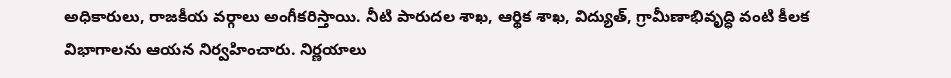అధికారులు, రాజకీయ వర్గాలు అంగీకరిస్తాయి. నీటి పారుదల శాఖ, ఆర్థిక శాఖ, విద్యుత్, గ్రామీణాభివృద్ధి వంటి కీలక విభాగాలను ఆయన నిర్వహించారు. నిర్ణయాలు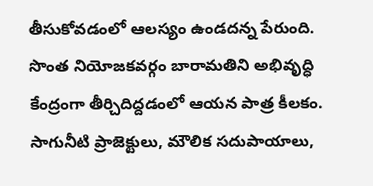తీసుకోవడంలో ఆలస్యం ఉండదన్న పేరుంది.
సొంత నియోజకవర్గం బారామతిని అభివృద్ధి కేంద్రంగా తీర్చిదిద్దడంలో ఆయన పాత్ర కీలకం. సాగునీటి ప్రాజెక్టులు, మౌలిక సదుపాయాలు,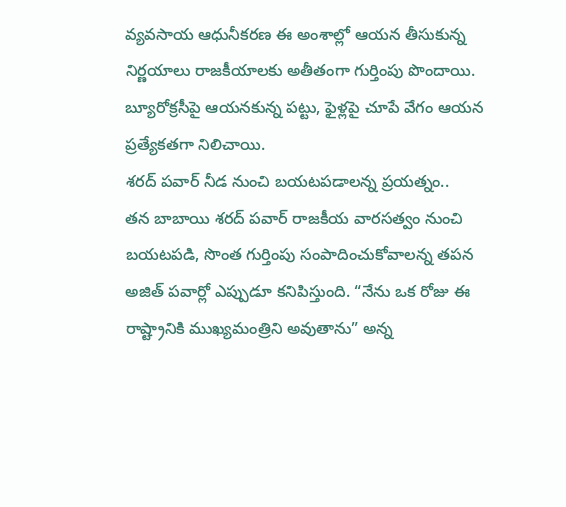వ్యవసాయ ఆధునీకరణ ఈ అంశాల్లో ఆయన తీసుకున్న నిర్ణయాలు రాజకీయాలకు అతీతంగా గుర్తింపు పొందాయి. బ్యూరోక్రసీపై ఆయనకున్న పట్టు, ఫైళ్లపై చూపే వేగం ఆయన ప్రత్యేకతగా నిలిచాయి.
శరద్ పవార్ నీడ నుంచి బయటపడాలన్న ప్రయత్నం..
తన బాబాయి శరద్ పవార్ రాజకీయ వారసత్వం నుంచి బయటపడి, సొంత గుర్తింపు సంపాదించుకోవాలన్న తపన అజిత్ పవార్లో ఎప్పుడూ కనిపిస్తుంది. “నేను ఒక రోజు ఈ రాష్ట్రానికి ముఖ్యమంత్రిని అవుతాను” అన్న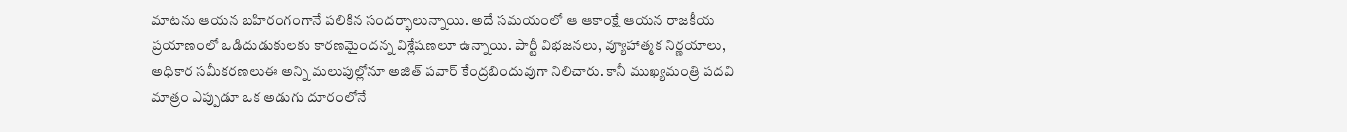మాటను ఆయన బహిరంగంగానే పలికిన సందర్భాలున్నాయి. అదే సమయంలో ఆ ఆకాంక్షే ఆయన రాజకీయ ప్రయాణంలో ఒడిదుడుకులకు కారణమైందన్న విశ్లేషణలూ ఉన్నాయి. పార్టీ విభజనలు, వ్యూహాత్మక నిర్ణయాలు, అధికార సమీకరణలుఈ అన్ని మలుపుల్లోనూ అజిత్ పవార్ కేంద్రబిందువుగా నిలిచారు. కానీ ముఖ్యమంత్రి పదవి మాత్రం ఎప్పుడూ ఒక అడుగు దూరంలోనే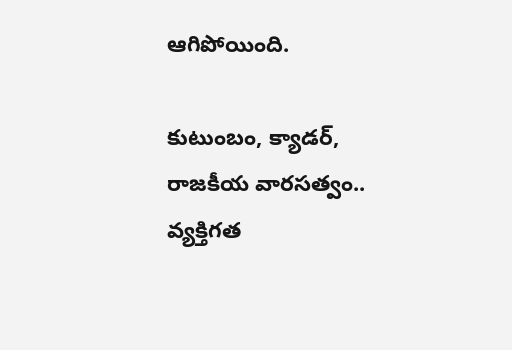ఆగిపోయింది.

కుటుంబం, క్యాడర్, రాజకీయ వారసత్వం..
వ్యక్తిగత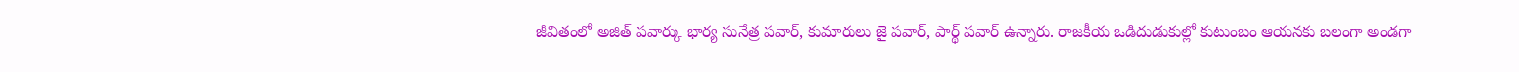జీవితంలో అజిత్ పవార్కు భార్య సునేత్ర పవార్, కుమారులు జై పవార్, పార్థ్ పవార్ ఉన్నారు. రాజకీయ ఒడిదుడుకుల్లో కుటుంబం ఆయనకు బలంగా అండగా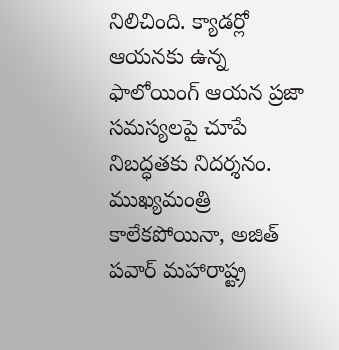నిలిచింది. క్యాడర్లో ఆయనకు ఉన్న ఫాలోయింగ్ ఆయన ప్రజా సమస్యలపై చూపే నిబద్ధతకు నిదర్శనం.
ముఖ్యమంత్రి కాలేకపోయినా, అజిత్ పవార్ మహారాష్ట్ర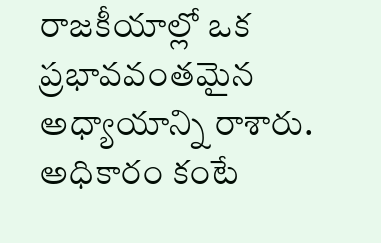రాజకీయాల్లో ఒక ప్రభావవంతమైన అధ్యాయాన్ని రాశారు. అధికారం కంటే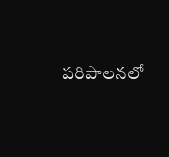పరిపాలనలో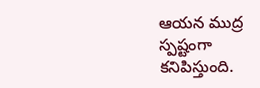ఆయన ముద్ర స్పష్టంగా కనిపిస్తుంది.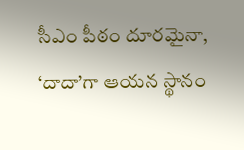సీఎం పీఠం దూరమైనా, ‘దాదా’గా ఆయన స్థానం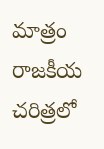మాత్రం రాజకీయ చరిత్రలో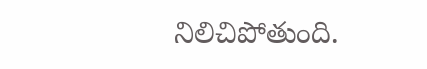నిలిచిపోతుంది.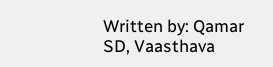Written by: Qamar SD, Vaasthava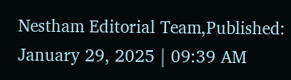Nestham Editorial Team,Published: January 29, 2025 | 09:39 AM